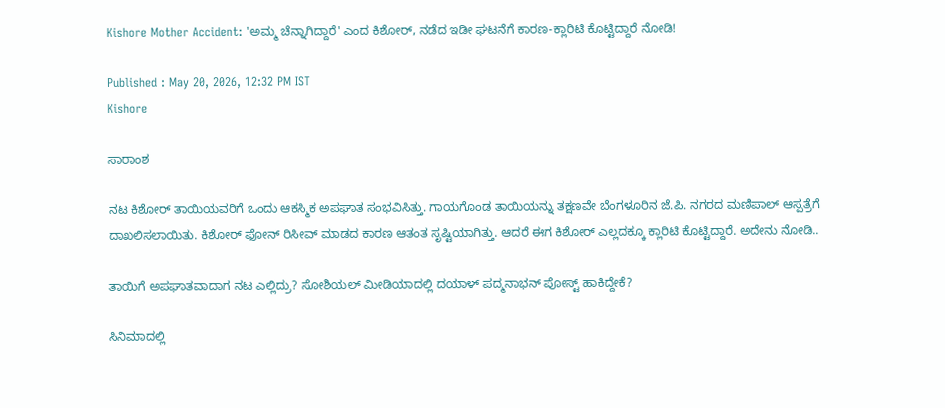Kishore Mother Accident: 'ಅಮ್ಮ ಚೆನ್ನಾಗಿದ್ದಾರೆ' ಎಂದ ಕಿಶೋರ್, ನಡೆದ ಇಡೀ ಘಟನೆಗೆ ಕಾರಣ-ಕ್ಲಾರಿಟಿ ಕೊಟ್ಟಿದ್ದಾರೆ ನೋಡಿ!

Published : May 20, 2026, 12:32 PM IST
Kishore

ಸಾರಾಂಶ

ನಟ ಕಿಶೋರ್ ತಾಯಿಯವರಿಗೆ ಒಂದು ಆಕಸ್ಮಿಕ ಅಪಘಾತ ಸಂಭವಿಸಿತ್ತು. ಗಾಯಗೊಂಡ ತಾಯಿಯನ್ನು ತಕ್ಷಣವೇ ಬೆಂಗಳೂರಿನ ಜೆ.ಪಿ. ನಗರದ ಮಣಿಪಾಲ್ ಆಸ್ಪತ್ರೆಗೆ ದಾಖಲಿಸಲಾಯಿತು. ಕಿಶೋರ್‌ ಫೋನ್ ರಿಸೀವ್ ಮಾಡದ ಕಾರಣ ಆತಂತ ಸೃಷ್ಟಿಯಾಗಿತ್ತು. ಆದರೆ ಈಗ ಕಿಶೋರ್ ಎಲ್ಲದಕ್ಕೂ ಕ್ಲಾರಿಟಿ ಕೊಟ್ಟಿದ್ದಾರೆ. ಅದೇನು ನೋಡಿ..

ತಾಯಿಗೆ ಅಪಘಾತವಾದಾಗ ನಟ ಎಲ್ಲಿದ್ರು? ಸೋಶಿಯಲ್ ಮೀಡಿಯಾದಲ್ಲಿ ದಯಾಳ್ ಪದ್ಮನಾಭನ್ ಪೋಸ್ಟ್ ಹಾಕಿದ್ದೇಕೆ?

ಸಿನಿಮಾದಲ್ಲಿ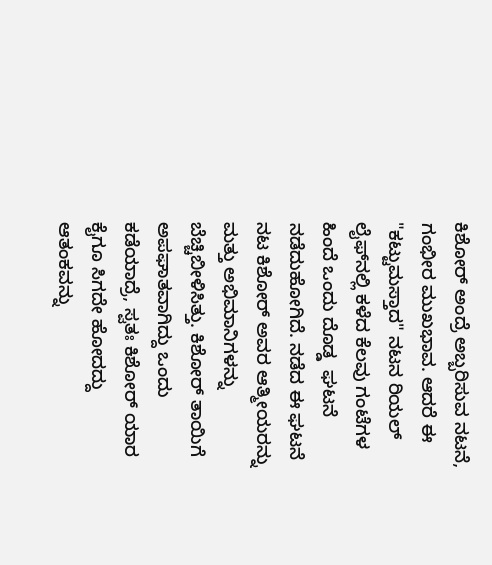ಕಿಶೋರ್ ಅಂದ್ರೆ ಅಬ್ಬರಿಸುವ ನಟನೆ, ಗಂಭೀರ ಮುಖಭಾವ. ಆದರೆ ಈ "ಕಟ್ಟುಮಸ್ತಾದ" ನಟನ ರಿಯಲ್ ಲೈಫ್‌ನಲ್ಲಿ ಕಳೆದ ಕೆಲವು ಗಂಟೆಗಳ ಹಿಂದೆ ಒಂದು ದೊಡ್ಡ  ಘಟನೆ ನಡೆದುಹೋಗಿದೆ. ನಡೆದ ಈ ಘಟನೆ ನಟ ಕಿಶೋರ್ ಅವರ ಆತ್ಮೀಯರನ್ನು ಮತ್ತು ಅಭಿಮಾನಿಗಳನ್ನು ಬೆಚ್ಚಿಬೀಳಿಸಿತ್ತು. ಕಿಶೋರ್ ತಾಯಿಗೆ ಅಪಘಾತವಾಗಿದ್ದು ಒಂದು ಕಡೆಯಾದ್ರೆ, ಸ್ವತಃ ಕಿಶೋರ್ ಯಾರ ಕೈಗೂ ಸಿಗದೇ ಹೋದದ್ದು ಆತಂಕವನ್ನು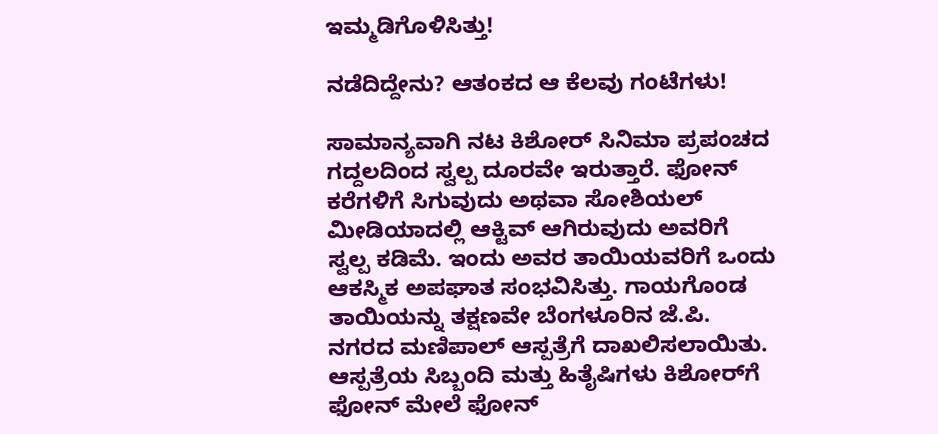ಇಮ್ಮಡಿಗೊಳಿಸಿತ್ತು!

ನಡೆದಿದ್ದೇನು? ಆತಂಕದ ಆ ಕೆಲವು ಗಂಟೆಗಳು!

ಸಾಮಾನ್ಯವಾಗಿ ನಟ ಕಿಶೋರ್ ಸಿನಿಮಾ ಪ್ರಪಂಚದ ಗದ್ದಲದಿಂದ ಸ್ವಲ್ಪ ದೂರವೇ ಇರುತ್ತಾರೆ. ಫೋನ್ ಕರೆಗಳಿಗೆ ಸಿಗುವುದು ಅಥವಾ ಸೋಶಿಯಲ್ ಮೀಡಿಯಾದಲ್ಲಿ ಆಕ್ಟಿವ್ ಆಗಿರುವುದು ಅವರಿಗೆ ಸ್ವಲ್ಪ ಕಡಿಮೆ. ಇಂದು ಅವರ ತಾಯಿಯವರಿಗೆ ಒಂದು ಆಕಸ್ಮಿಕ ಅಪಘಾತ ಸಂಭವಿಸಿತ್ತು. ಗಾಯಗೊಂಡ ತಾಯಿಯನ್ನು ತಕ್ಷಣವೇ ಬೆಂಗಳೂರಿನ ಜೆ.ಪಿ. ನಗರದ ಮಣಿಪಾಲ್ ಆಸ್ಪತ್ರೆಗೆ ದಾಖಲಿಸಲಾಯಿತು. ಆಸ್ಪತ್ರೆಯ ಸಿಬ್ಬಂದಿ ಮತ್ತು ಹಿತೈಷಿಗಳು ಕಿಶೋರ್‌ಗೆ ಫೋನ್ ಮೇಲೆ ಫೋನ್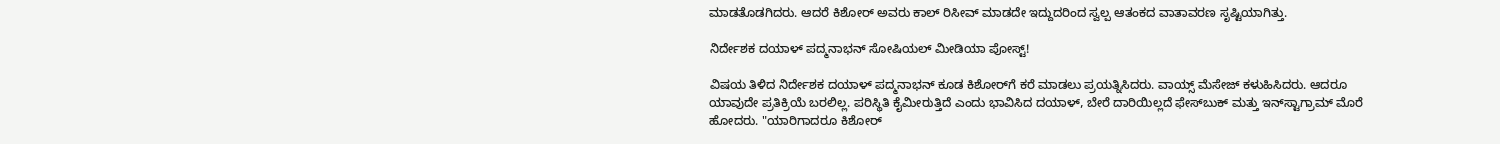ಮಾಡತೊಡಗಿದರು. ಆದರೆ ಕಿಶೋರ್ ಅವರು ಕಾಲ್ ರಿಸೀವ್ ಮಾಡದೇ ಇದ್ದುದರಿಂದ ಸ್ವಲ್ಪ ಆತಂಕದ ವಾತಾವರಣ ಸೃಷ್ಟಿಯಾಗಿತ್ತು.

ನಿರ್ದೇಶಕ ದಯಾಳ್ ಪದ್ಮನಾಭನ್ ಸೋಷಿಯಲ್ ಮೀಡಿಯಾ ಪೋಸ್ಟ್!

ವಿಷಯ ತಿಳಿದ ನಿರ್ದೇಶಕ ದಯಾಳ್ ಪದ್ಮನಾಭನ್ ಕೂಡ ಕಿಶೋರ್‌ಗೆ ಕರೆ ಮಾಡಲು ಪ್ರಯತ್ನಿಸಿದರು. ವಾಯ್ಸ್ ಮೆಸೇಜ್ ಕಳುಹಿಸಿದರು. ಆದರೂ ಯಾವುದೇ ಪ್ರತಿಕ್ರಿಯೆ ಬರಲಿಲ್ಲ. ಪರಿಸ್ಥಿತಿ ಕೈಮೀರುತ್ತಿದೆ ಎಂದು ಭಾವಿಸಿದ ದಯಾಳ್, ಬೇರೆ ದಾರಿಯಿಲ್ಲದೆ ಫೇಸ್‌ಬುಕ್ ಮತ್ತು ಇನ್‌ಸ್ಟಾಗ್ರಾಮ್ ಮೊರೆ ಹೋದರು. "ಯಾರಿಗಾದರೂ ಕಿಶೋರ್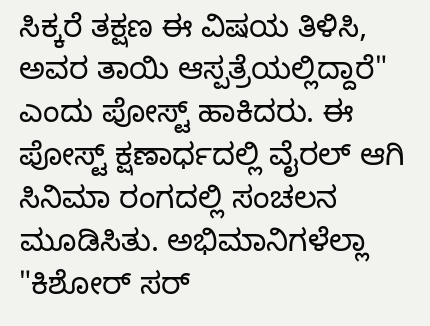ಸಿಕ್ಕರೆ ತಕ್ಷಣ ಈ ವಿಷಯ ತಿಳಿಸಿ, ಅವರ ತಾಯಿ ಆಸ್ಪತ್ರೆಯಲ್ಲಿದ್ದಾರೆ" ಎಂದು ಪೋಸ್ಟ್ ಹಾಕಿದರು. ಈ ಪೋಸ್ಟ್ ಕ್ಷಣಾರ್ಧದಲ್ಲಿ ವೈರಲ್ ಆಗಿ ಸಿನಿಮಾ ರಂಗದಲ್ಲಿ ಸಂಚಲನ ಮೂಡಿಸಿತು. ಅಭಿಮಾನಿಗಳೆಲ್ಲಾ "ಕಿಶೋರ್ ಸರ್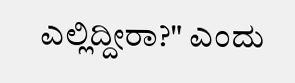ಎಲ್ಲಿದ್ದೀರಾ?" ಎಂದು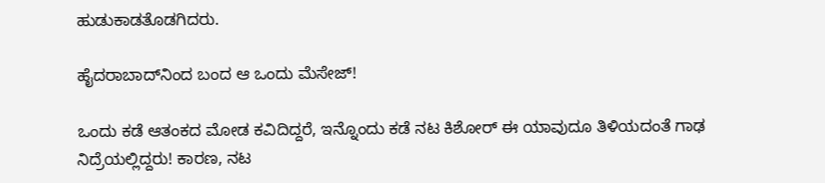ಹುಡುಕಾಡತೊಡಗಿದರು.

ಹೈದರಾಬಾದ್‌ನಿಂದ ಬಂದ ಆ ಒಂದು ಮೆಸೇಜ್!

ಒಂದು ಕಡೆ ಆತಂಕದ ಮೋಡ ಕವಿದಿದ್ದರೆ, ಇನ್ನೊಂದು ಕಡೆ ನಟ ಕಿಶೋರ್ ಈ ಯಾವುದೂ ತಿಳಿಯದಂತೆ ಗಾಢ ನಿದ್ರೆಯಲ್ಲಿದ್ದರು! ಕಾರಣ, ನಟ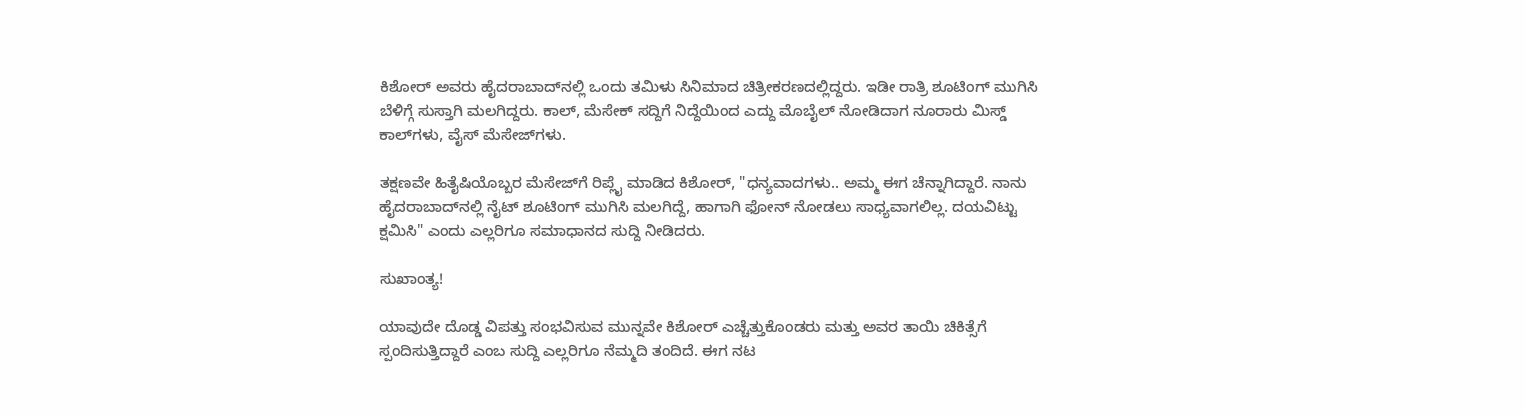ಕಿಶೋರ್ ಅವರು ಹೈದರಾಬಾದ್‌ನಲ್ಲಿ ಒಂದು ತಮಿಳು ಸಿನಿಮಾದ ಚಿತ್ರೀಕರಣದಲ್ಲಿದ್ದರು. ಇಡೀ ರಾತ್ರಿ ಶೂಟಿಂಗ್ ಮುಗಿಸಿ ಬೆಳಿಗ್ಗೆ ಸುಸ್ತಾಗಿ ಮಲಗಿದ್ದರು. ಕಾಲ್, ಮೆಸೇಕ್‌ ಸದ್ದಿಗೆ ನಿದ್ದೆಯಿಂದ ಎದ್ದು ಮೊಬೈಲ್ ನೋಡಿದಾಗ ನೂರಾರು ಮಿಸ್ಡ್ ಕಾಲ್‌ಗಳು, ವೈಸ್ ಮೆಸೇಜ್‌ಗಳು.

ತಕ್ಷಣವೇ ಹಿತೈಷಿಯೊಬ್ಬರ ಮೆಸೇಜ್‌ಗೆ ರಿಪ್ಲೈ ಮಾಡಿದ ಕಿಶೋರ್, "ಧನ್ಯವಾದಗಳು.. ಅಮ್ಮ ಈಗ ಚೆನ್ನಾಗಿದ್ದಾರೆ. ನಾನು ಹೈದರಾಬಾದ್‌ನಲ್ಲಿ ನೈಟ್ ಶೂಟಿಂಗ್ ಮುಗಿಸಿ ಮಲಗಿದ್ದೆ, ಹಾಗಾಗಿ ಫೋನ್ ನೋಡಲು ಸಾಧ್ಯವಾಗಲಿಲ್ಲ. ದಯವಿಟ್ಟು ಕ್ಷಮಿಸಿ" ಎಂದು ಎಲ್ಲರಿಗೂ ಸಮಾಧಾನದ ಸುದ್ದಿ ನೀಡಿದರು.

ಸುಖಾಂತ್ಯ!

ಯಾವುದೇ ದೊಡ್ಡ ವಿಪತ್ತು ಸಂಭವಿಸುವ ಮುನ್ನವೇ ಕಿಶೋರ್ ಎಚ್ಚೆತ್ತುಕೊಂಡರು ಮತ್ತು ಅವರ ತಾಯಿ ಚಿಕಿತ್ಸೆಗೆ ಸ್ಪಂದಿಸುತ್ತಿದ್ದಾರೆ ಎಂಬ ಸುದ್ದಿ ಎಲ್ಲರಿಗೂ ನೆಮ್ಮದಿ ತಂದಿದೆ. ಈಗ ನಟ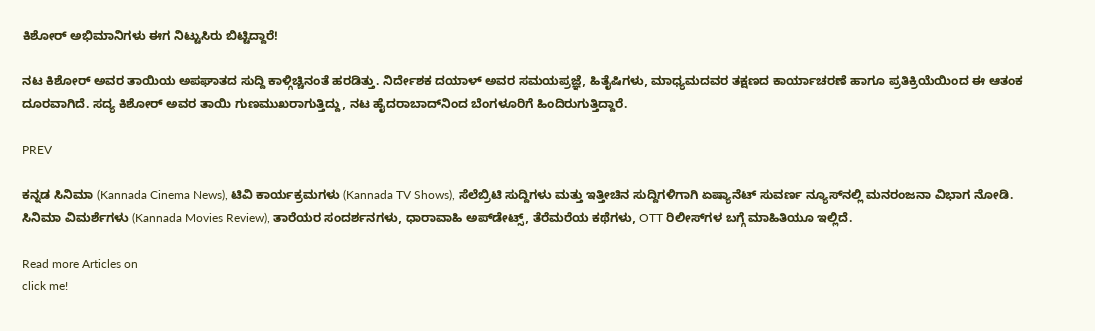ಕಿಶೋರ್ ಅಭಿಮಾನಿಗಳು ಈಗ ನಿಟ್ಟುಸಿರು ಬಿಟ್ಟಿದ್ದಾರೆ!

ನಟ ಕಿಶೋರ್ ಅವರ ತಾಯಿಯ ಅಪಘಾತದ ಸುದ್ದಿ ಕಾಳ್ಗಿಚ್ಚಿನಂತೆ ಹರಡಿತ್ತು. ನಿರ್ದೇಶಕ ದಯಾಳ್ ಅವರ ಸಮಯಪ್ರಜ್ಞೆ, ಹಿತೈಷಿಗಳು, ಮಾಧ್ಯಮದವರ ತಕ್ಷಣದ ಕಾರ್ಯಾಚರಣೆ ಹಾಗೂ ಪ್ರತಿಕ್ರಿಯೆಯಿಂದ ಈ ಆತಂಕ ದೂರವಾಗಿದೆ. ಸದ್ಯ ಕಿಶೋರ್ ಅವರ ತಾಯಿ ಗುಣಮುಖರಾಗುತ್ತಿದ್ದು, ನಟ ಹೈದರಾಬಾದ್‌ನಿಂದ ಬೆಂಗಳೂರಿಗೆ ಹಿಂದಿರುಗುತ್ತಿದ್ದಾರೆ.

PREV

ಕನ್ನಡ ಸಿನಿಮಾ (Kannada Cinema News), ಟಿವಿ ಕಾರ್ಯಕ್ರಮಗಳು (Kannada TV Shows), ಸೆಲೆಬ್ರಿಟಿ ಸುದ್ದಿಗಳು ಮತ್ತು ಇತ್ತೀಚಿನ ಸುದ್ದಿಗಳಿಗಾಗಿ ಏಷ್ಯಾನೆಟ್ ಸುವರ್ಣ ನ್ಯೂಸ್‌ನಲ್ಲಿ ಮನರಂಜನಾ ವಿಭಾಗ ನೋಡಿ. ಸಿನಿಮಾ ವಿಮರ್ಶೆಗಳು (Kannada Movies Review), ತಾರೆಯರ ಸಂದರ್ಶನಗಳು, ಧಾರಾವಾಹಿ ಅಪ್‌ಡೇಟ್ಸ್‌, ತೆರೆಮರೆಯ ಕಥೆಗಳು, OTT ರಿಲೀಸ್‌ಗಳ ಬಗ್ಗೆ ಮಾಹಿತಿಯೂ ಇಲ್ಲಿದೆ.

Read more Articles on
click me!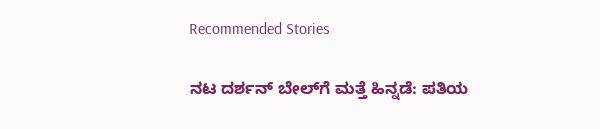Recommended Stories

ನಟ ದರ್ಶನ್ ಬೇಲ್‌ಗೆ ಮತ್ತೆ ಹಿನ್ನಡೆ: ಪತಿಯ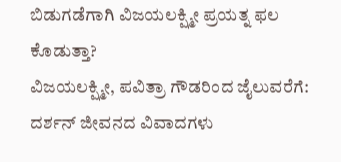ಬಿಡುಗಡೆಗಾಗಿ ವಿಜಯಲಕ್ಷ್ಮೀ ಪ್ರಯತ್ನ ಫಲ ಕೊಡುತ್ತಾ?
ವಿಜಯಲಕ್ಷ್ಮೀ, ಪವಿತ್ರಾ ಗೌಡರಿಂದ ಜೈಲುವರೆಗೆ: ದರ್ಶನ್ ಜೀವನದ ವಿವಾದಗಳು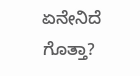ಏನೇನಿದೆ ಗೊತ್ತಾ?